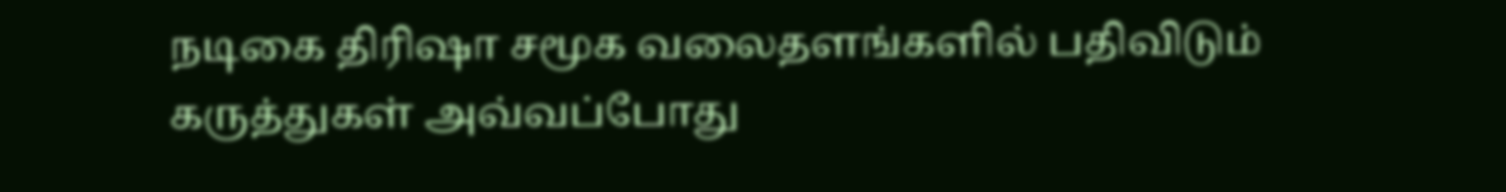நடிகை திரிஷா சமூக வலைதளங்களில் பதிவிடும் கருத்துகள் அவ்வப்போது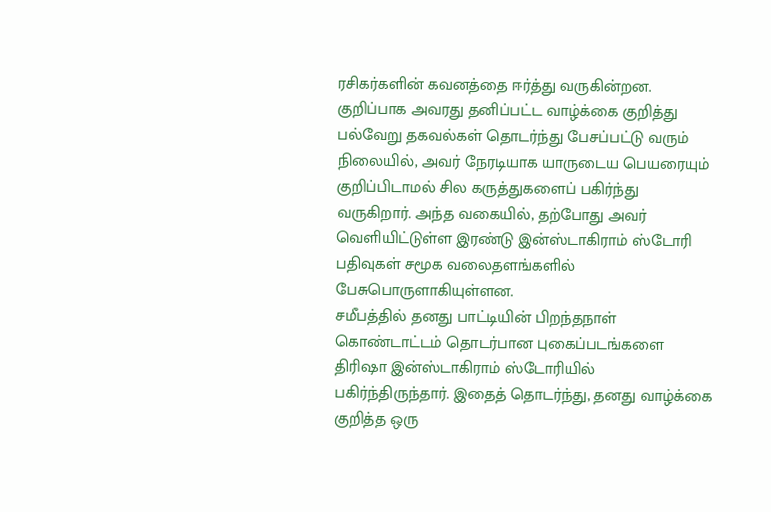ரசிகர்களின் கவனத்தை ஈர்த்து வருகின்றன. குறிப்பாக அவரது தனிப்பட்ட வாழ்க்கை குறித்து பல்வேறு தகவல்கள் தொடர்ந்து பேசப்பட்டு வரும் நிலையில், அவர் நேரடியாக யாருடைய பெயரையும் குறிப்பிடாமல் சில கருத்துகளைப் பகிர்ந்து வருகிறார். அந்த வகையில், தற்போது அவர் வெளியிட்டுள்ள இரண்டு இன்ஸ்டாகிராம் ஸ்டோரி பதிவுகள் சமூக வலைதளங்களில் பேசுபொருளாகியுள்ளன.
சமீபத்தில் தனது பாட்டியின் பிறந்தநாள் கொண்டாட்டம் தொடர்பான புகைப்படங்களை திரிஷா இன்ஸ்டாகிராம் ஸ்டோரியில் பகிர்ந்திருந்தார். இதைத் தொடர்ந்து, தனது வாழ்க்கை குறித்த ஒரு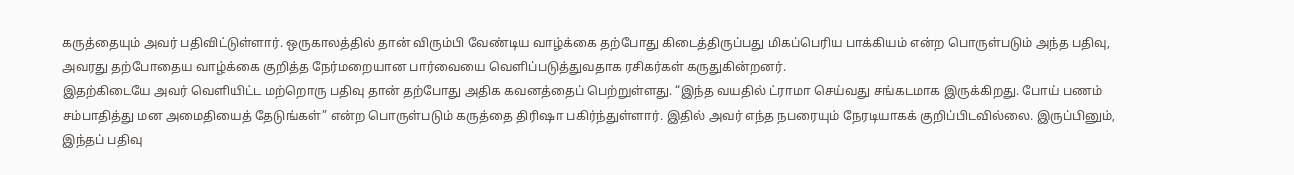கருத்தையும் அவர் பதிவிட்டுள்ளார். ஒருகாலத்தில் தான் விரும்பி வேண்டிய வாழ்க்கை தற்போது கிடைத்திருப்பது மிகப்பெரிய பாக்கியம் என்ற பொருள்படும் அந்த பதிவு, அவரது தற்போதைய வாழ்க்கை குறித்த நேர்மறையான பார்வையை வெளிப்படுத்துவதாக ரசிகர்கள் கருதுகின்றனர்.
இதற்கிடையே அவர் வெளியிட்ட மற்றொரு பதிவு தான் தற்போது அதிக கவனத்தைப் பெற்றுள்ளது. “இந்த வயதில் ட்ராமா செய்வது சங்கடமாக இருக்கிறது. போய் பணம் சம்பாதித்து மன அமைதியைத் தேடுங்கள்” என்ற பொருள்படும் கருத்தை திரிஷா பகிர்ந்துள்ளார். இதில் அவர் எந்த நபரையும் நேரடியாகக் குறிப்பிடவில்லை. இருப்பினும், இந்தப் பதிவு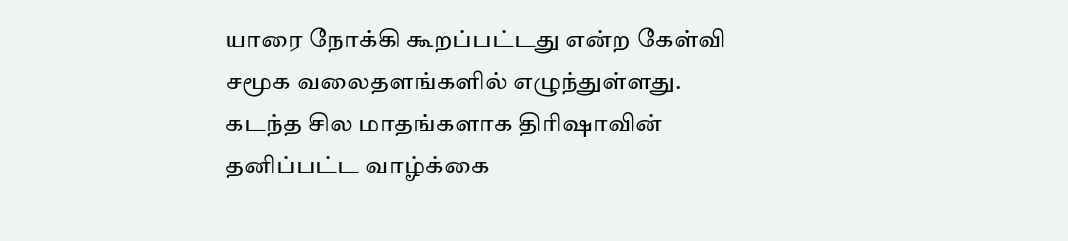யாரை நோக்கி கூறப்பட்டது என்ற கேள்வி சமூக வலைதளங்களில் எழுந்துள்ளது.
கடந்த சில மாதங்களாக திரிஷாவின் தனிப்பட்ட வாழ்க்கை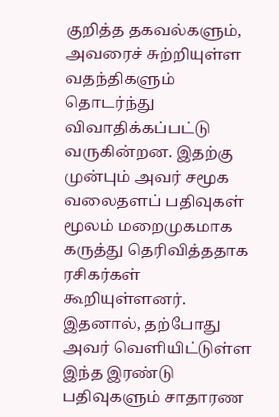குறித்த தகவல்களும், அவரைச் சுற்றியுள்ள வதந்திகளும் தொடர்ந்து விவாதிக்கப்பட்டு வருகின்றன. இதற்கு முன்பும் அவர் சமூக வலைதளப் பதிவுகள் மூலம் மறைமுகமாக கருத்து தெரிவித்ததாக ரசிகர்கள் கூறியுள்ளனர். இதனால், தற்போது அவர் வெளியிட்டுள்ள இந்த இரண்டு பதிவுகளும் சாதாரண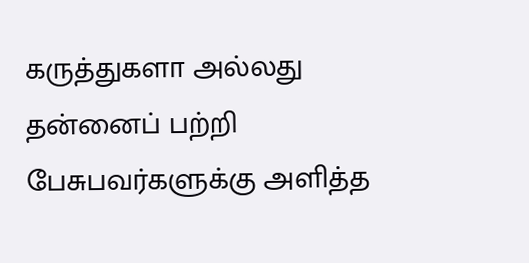கருத்துகளா அல்லது தன்னைப் பற்றி பேசுபவர்களுக்கு அளித்த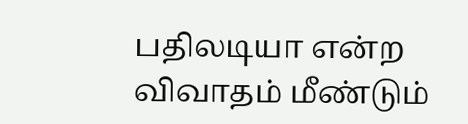பதிலடியா என்ற விவாதம் மீண்டும்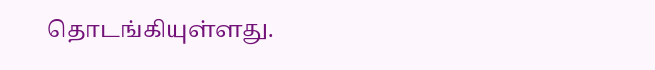தொடங்கியுள்ளது.